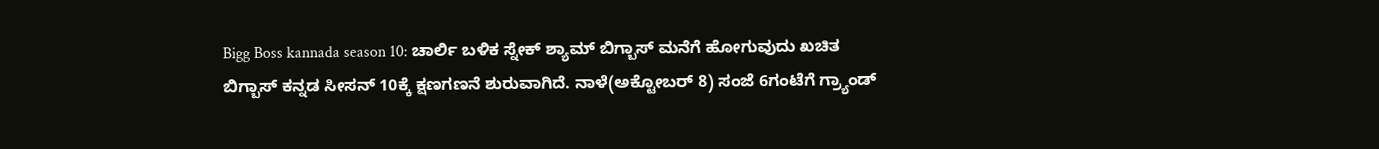Bigg Boss kannada season 10: ಚಾರ್ಲಿ ಬಳಿಕ ಸ್ನೇಕ್ ಶ್ಯಾಮ್ ಬಿಗ್ಬಾಸ್ ಮನೆಗೆ ಹೋಗುವುದು ಖಚಿತ
ಬಿಗ್ಬಾಸ್ ಕನ್ನಡ ಸೀಸನ್ 10ಕ್ಕೆ ಕ್ಷಣಗಣನೆ ಶುರುವಾಗಿದೆ. ನಾಳೆ(ಅಕ್ಟೋಬರ್ 8) ಸಂಜೆ 6ಗಂಟೆಗೆ ಗ್ರ್ಯಾಂಡ್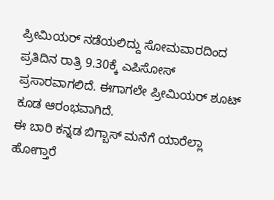ಪ್ರೀಮಿಯರ್ ನಡೆಯಲಿದ್ದು ಸೋಮವಾರದಿಂದ ಪ್ರತಿದಿನ ರಾತ್ರಿ 9.30ಕ್ಕೆ ಎಪಿಸೋಸ್ ಪ್ರಸಾರವಾಗಲಿದೆ. ಈಗಾಗಲೇ ಪ್ರೀಮಿಯರ್ ಶೂಟ್ ಕೂಡ ಆರಂಭವಾಗಿದೆ.
ಈ ಬಾರಿ ಕನ್ನಡ ಬಿಗ್ಬಾಸ್ ಮನೆಗೆ ಯಾರೆಲ್ಲಾ ಹೋಗ್ತಾರೆ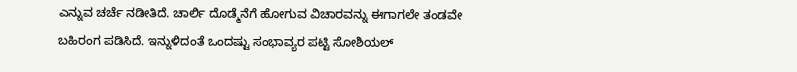ಎನ್ನುವ ಚರ್ಚೆ ನಡೀತಿದೆ. ಚಾರ್ಲಿ ದೊಡ್ಮೆನೆಗೆ ಹೋಗುವ ವಿಚಾರವನ್ನು ಈಗಾಗಲೇ ತಂಡವೇ ಬಹಿರಂಗ ಪಡಿಸಿದೆ. ಇನ್ನುಳಿದಂತೆ ಒಂದಷ್ಟು ಸಂಭಾವ್ಯರ ಪಟ್ಟಿ ಸೋಶಿಯಲ್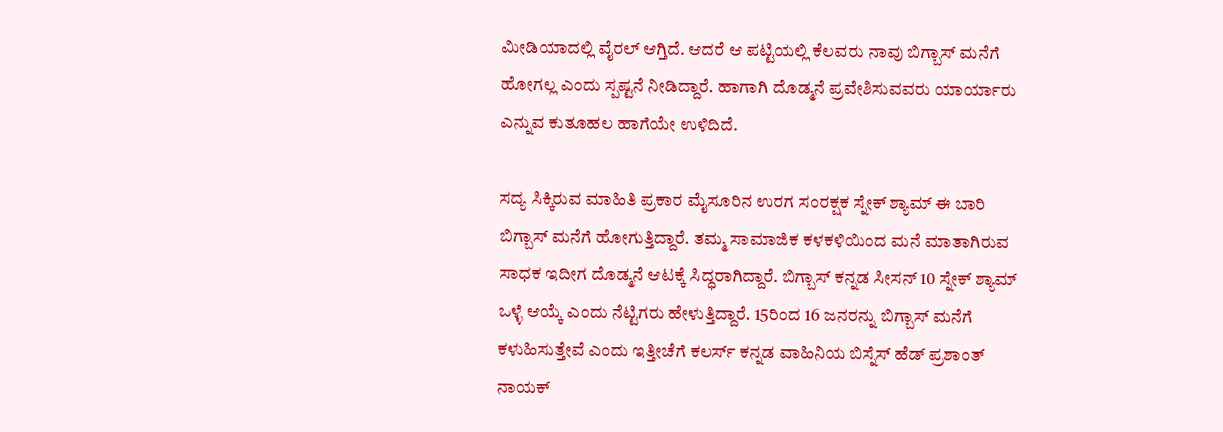ಮೀಡಿಯಾದಲ್ಲಿ ವೈರಲ್ ಆಗ್ತಿದೆ. ಆದರೆ ಆ ಪಟ್ಟಿಯಲ್ಲಿ ಕೆಲವರು ನಾವು ಬಿಗ್ಬಾಸ್ ಮನೆಗೆ ಹೋಗಲ್ಲ ಎಂದು ಸ್ಪಷ್ಟನೆ ನೀಡಿದ್ದಾರೆ. ಹಾಗಾಗಿ ದೊಡ್ಮನೆ ಪ್ರವೇಶಿಸುವವರು ಯಾರ್ಯಾರು ಎನ್ನುವ ಕುತೂಹಲ ಹಾಗೆಯೇ ಉಳಿದಿದೆ.

ಸದ್ಯ ಸಿಕ್ಕಿರುವ ಮಾಹಿತಿ ಪ್ರಕಾರ ಮೈಸೂರಿನ ಉರಗ ಸಂರಕ್ಷಕ ಸ್ನೇಕ್ ಶ್ಯಾಮ್ ಈ ಬಾರಿ ಬಿಗ್ಬಾಸ್ ಮನೆಗೆ ಹೋಗುತ್ತಿದ್ದಾರೆ. ತಮ್ಮ ಸಾಮಾಜಿಕ ಕಳಕಳಿಯಿಂದ ಮನೆ ಮಾತಾಗಿರುವ ಸಾಧಕ ಇದೀಗ ದೊಡ್ಮನೆ ಆಟಕ್ಕೆ ಸಿದ್ಧರಾಗಿದ್ದಾರೆ. ಬಿಗ್ಬಾಸ್ ಕನ್ನಡ ಸೀಸನ್ 10 ಸ್ನೇಕ್ ಶ್ಯಾಮ್ ಒಳ್ಳೆ ಆಯ್ಕೆ ಎಂದು ನೆಟ್ಟಿಗರು ಹೇಳುತ್ತಿದ್ದಾರೆ. 15ರಿಂದ 16 ಜನರನ್ನು ಬಿಗ್ಬಾಸ್ ಮನೆಗೆ ಕಳುಹಿಸುತ್ತೇವೆ ಎಂದು ಇತ್ತೀಚೆಗೆ ಕಲರ್ಸ್ ಕನ್ನಡ ವಾಹಿನಿಯ ಬಿಸ್ನೆಸ್ ಹೆಡ್ ಪ್ರಶಾಂತ್ ನಾಯಕ್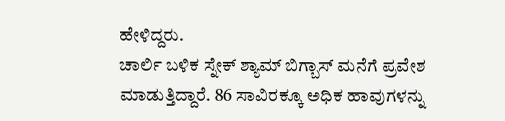ಹೇಳಿದ್ದರು.
ಚಾರ್ಲಿ ಬಳಿಕ ಸ್ನೇಕ್ ಶ್ಯಾಮ್ ಬಿಗ್ಬಾಸ್ ಮನೆಗೆ ಪ್ರವೇಶ ಮಾಡುತ್ತಿದ್ದಾರೆ. 86 ಸಾವಿರಕ್ಕೂ ಅಧಿಕ ಹಾವುಗಳನ್ನು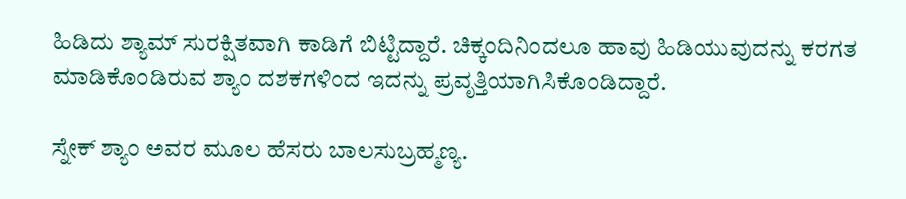ಹಿಡಿದು ಶ್ಯಾಮ್ ಸುರಕ್ಷಿತವಾಗಿ ಕಾಡಿಗೆ ಬಿಟ್ಟಿದ್ದಾರೆ. ಚಿಕ್ಕಂದಿನಿಂದಲೂ ಹಾವು ಹಿಡಿಯುವುದನ್ನು ಕರಗತ ಮಾಡಿಕೊಂಡಿರುವ ಶ್ಯಾಂ ದಶಕಗಳಿಂದ ಇದನ್ನು ಪ್ರವೃತ್ತಿಯಾಗಿಸಿಕೊಂಡಿದ್ದಾರೆ.

ಸ್ನೇಕ್ ಶ್ಯಾಂ ಅವರ ಮೂಲ ಹೆಸರು ಬಾಲಸುಬ್ರಹ್ಮಣ್ಯ.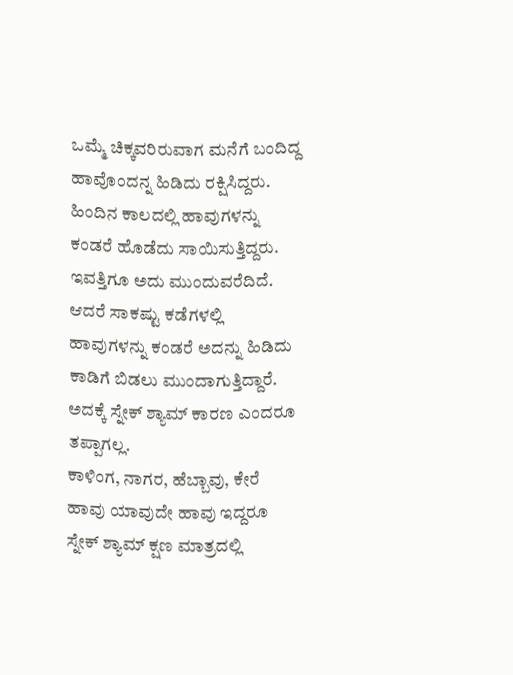ಒಮ್ಮೆ ಚಿಕ್ಕವರಿರುವಾಗ ಮನೆಗೆ ಬಂದಿದ್ದ ಹಾವೊಂದನ್ನ ಹಿಡಿದು ರಕ್ಷಿಸಿದ್ದರು. ಹಿಂದಿನ ಕಾಲದಲ್ಲಿ ಹಾವುಗಳನ್ನು ಕಂಡರೆ ಹೊಡೆದು ಸಾಯಿಸುತ್ತಿದ್ದರು. ಇವತ್ತಿಗೂ ಅದು ಮುಂದುವರೆದಿದೆ. ಆದರೆ ಸಾಕಷ್ಟು ಕಡೆಗಳಲ್ಲಿ ಹಾವುಗಳನ್ನು ಕಂಡರೆ ಅದನ್ನು ಹಿಡಿದು ಕಾಡಿಗೆ ಬಿಡಲು ಮುಂದಾಗುತ್ತಿದ್ದಾರೆ. ಅದಕ್ಕೆ ಸ್ನೇಕ್ ಶ್ಯಾಮ್ ಕಾರಣ ಎಂದರೂ ತಪ್ಪಾಗಲ್ಲ.
ಕಾಳಿಂಗ, ನಾಗರ, ಹೆಬ್ಬಾವು, ಕೇರೆ ಹಾವು ಯಾವುದೇ ಹಾವು ಇದ್ದರೂ ಸ್ನೇಕ್ ಶ್ಯಾಮ್ ಕ್ಷಣ ಮಾತ್ರದಲ್ಲಿ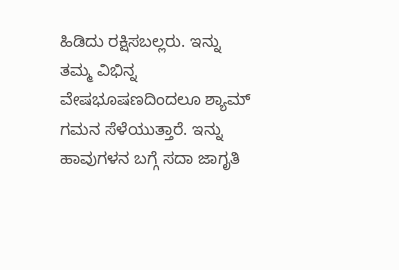ಹಿಡಿದು ರಕ್ಷಿಸಬಲ್ಲರು. ಇನ್ನು ತಮ್ಮ ವಿಭಿನ್ನ ವೇಷಭೂಷಣದಿಂದಲೂ ಶ್ಯಾಮ್ ಗಮನ ಸೆಳೆಯುತ್ತಾರೆ. ಇನ್ನು ಹಾವುಗಳನ ಬಗ್ಗೆ ಸದಾ ಜಾಗೃತಿ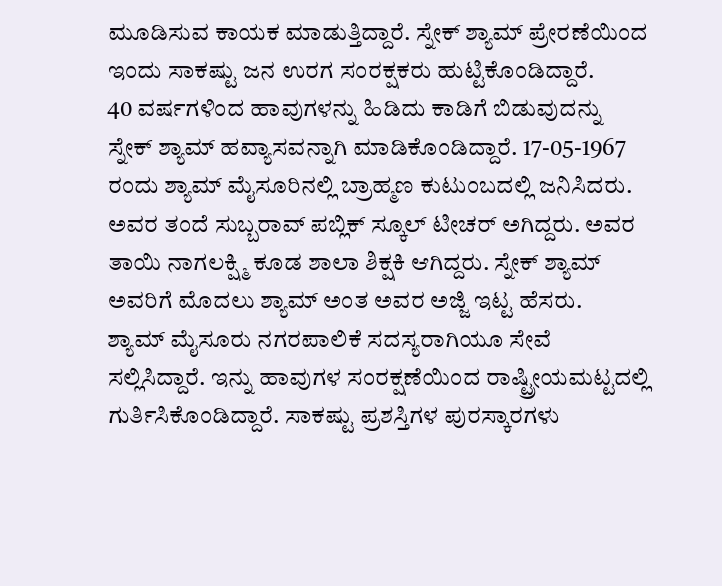ಮೂಡಿಸುವ ಕಾಯಕ ಮಾಡುತ್ತಿದ್ದಾರೆ. ಸ್ನೇಕ್ ಶ್ಯಾಮ್ ಪ್ರೇರಣೆಯಿಂದ ಇಂದು ಸಾಕಷ್ಟು ಜನ ಉರಗ ಸಂರಕ್ಷಕರು ಹುಟ್ಟಿಕೊಂಡಿದ್ದಾರೆ.
40 ವರ್ಷಗಳಿಂದ ಹಾವುಗಳನ್ನು ಹಿಡಿದು ಕಾಡಿಗೆ ಬಿಡುವುದನ್ನು ಸ್ನೇಕ್ ಶ್ಯಾಮ್ ಹವ್ಯಾಸವನ್ನಾಗಿ ಮಾಡಿಕೊಂಡಿದ್ದಾರೆ. 17-05-1967 ರಂದು ಶ್ಯಾಮ್ ಮೈಸೂರಿನಲ್ಲಿ ಬ್ರಾಹ್ಮಣ ಕುಟುಂಬದಲ್ಲಿ ಜನಿಸಿದರು. ಅವರ ತಂದೆ ಸುಬ್ಬರಾವ್ ಪಬ್ಲಿಕ್ ಸ್ಕೂಲ್ ಟೀಚರ್ ಅಗಿದ್ದರು. ಅವರ ತಾಯಿ ನಾಗಲಕ್ಷ್ಮಿ ಕೂಡ ಶಾಲಾ ಶಿಕ್ಷಕಿ ಆಗಿದ್ದರು. ಸ್ನೇಕ್ ಶ್ಯಾಮ್ ಅವರಿಗೆ ಮೊದಲು ಶ್ಯಾಮ್ ಅಂತ ಅವರ ಅಜ್ಜಿ ಇಟ್ಟ ಹೆಸರು.
ಶ್ಯಾಮ್ ಮೈಸೂರು ನಗರಪಾಲಿಕೆ ಸದಸ್ಯರಾಗಿಯೂ ಸೇವೆ ಸಲ್ಲಿಸಿದ್ದಾರೆ. ಇನ್ನು ಹಾವುಗಳ ಸಂರಕ್ಷಣೆಯಿಂದ ರಾಷ್ಟ್ರೀಯಮಟ್ಟದಲ್ಲಿ ಗುರ್ತಿಸಿಕೊಂಡಿದ್ದಾರೆ. ಸಾಕಷ್ಟು ಪ್ರಶಸ್ತಿಗಳ ಪುರಸ್ಕಾರಗಳು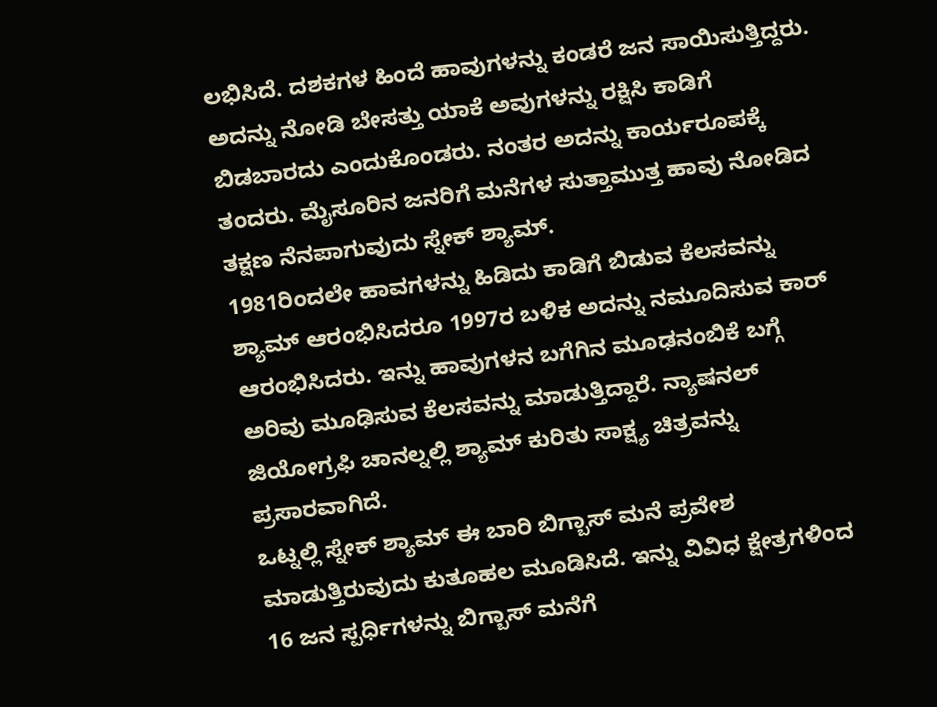ಲಭಿಸಿದೆ. ದಶಕಗಳ ಹಿಂದೆ ಹಾವುಗಳನ್ನು ಕಂಡರೆ ಜನ ಸಾಯಿಸುತ್ತಿದ್ದರು. ಅದನ್ನು ನೋಡಿ ಬೇಸತ್ತು ಯಾಕೆ ಅವುಗಳನ್ನು ರಕ್ಷಿಸಿ ಕಾಡಿಗೆ ಬಿಡಬಾರದು ಎಂದುಕೊಂಡರು. ನಂತರ ಅದನ್ನು ಕಾರ್ಯರೂಪಕ್ಕೆ ತಂದರು. ಮೈಸೂರಿನ ಜನರಿಗೆ ಮನೆಗಳ ಸುತ್ತಾಮುತ್ತ ಹಾವು ನೋಡಿದ ತಕ್ಷಣ ನೆನಪಾಗುವುದು ಸ್ನೇಕ್ ಶ್ಯಾಮ್.
1981ರಿಂದಲೇ ಹಾವಗಳನ್ನು ಹಿಡಿದು ಕಾಡಿಗೆ ಬಿಡುವ ಕೆಲಸವನ್ನು ಶ್ಯಾಮ್ ಆರಂಭಿಸಿದರೂ 1997ರ ಬಳಿಕ ಅದನ್ನು ನಮೂದಿಸುವ ಕಾರ್ ಆರಂಭಿಸಿದರು. ಇನ್ನು ಹಾವುಗಳನ ಬಗೆಗಿನ ಮೂಢನಂಬಿಕೆ ಬಗ್ಗೆ ಅರಿವು ಮೂಢಿಸುವ ಕೆಲಸವನ್ನು ಮಾಡುತ್ತಿದ್ದಾರೆ. ನ್ಯಾಷನಲ್ ಜಿಯೋಗ್ರಫಿ ಚಾನಲ್ನಲ್ಲಿ ಶ್ಯಾಮ್ ಕುರಿತು ಸಾಕ್ಷ್ಯ ಚಿತ್ರವನ್ನು ಪ್ರಸಾರವಾಗಿದೆ.
ಒಟ್ನಲ್ಲಿ ಸ್ನೇಕ್ ಶ್ಯಾಮ್ ಈ ಬಾರಿ ಬಿಗ್ಬಾಸ್ ಮನೆ ಪ್ರವೇಶ ಮಾಡುತ್ತಿರುವುದು ಕುತೂಹಲ ಮೂಡಿಸಿದೆ. ಇನ್ನು ವಿವಿಧ ಕ್ಷೇತ್ರಗಳಿಂದ 16 ಜನ ಸ್ಪರ್ಧಿಗಳನ್ನು ಬಿಗ್ಬಾಸ್ ಮನೆಗೆ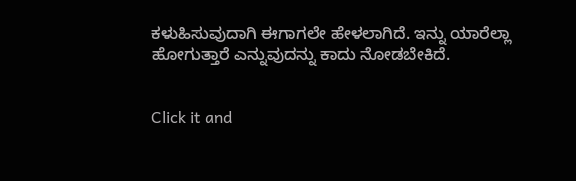ಕಳುಹಿಸುವುದಾಗಿ ಈಗಾಗಲೇ ಹೇಳಲಾಗಿದೆ. ಇನ್ನು ಯಾರೆಲ್ಲಾ ಹೋಗುತ್ತಾರೆ ಎನ್ನುವುದನ್ನು ಕಾದು ನೋಡಬೇಕಿದೆ.


Click it and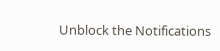Unblock the Notifications